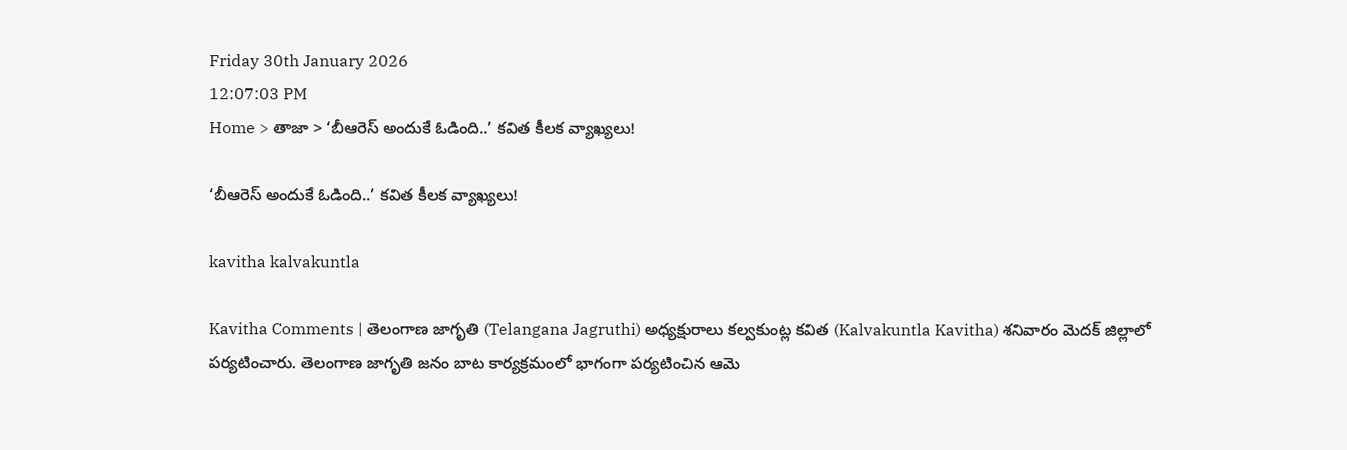Friday 30th January 2026
12:07:03 PM
Home > తాజా > ‘బీఆరెస్ అందుకే ఓడింది..’ కవిత కీలక వ్యాఖ్యలు!

‘బీఆరెస్ అందుకే ఓడింది..’ కవిత కీలక వ్యాఖ్యలు!

kavitha kalvakuntla

Kavitha Comments | తెలంగాణ జాగృతి (Telangana Jagruthi) అధ్యక్షురాలు కల్వకుంట్ల కవిత (Kalvakuntla Kavitha) శనివారం మెదక్ జిల్లాలో పర్యటించారు. తెలంగాణ జాగృతి జనం బాట కార్యక్రమంలో భాగంగా పర్యటించిన ఆమె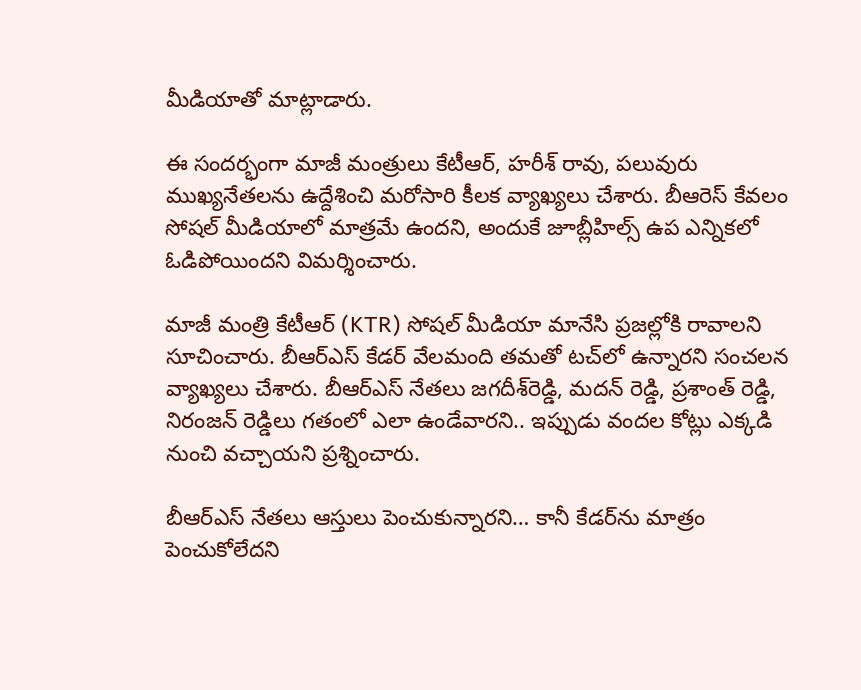మీడియాతో మాట్లాడారు.

ఈ సందర్భంగా మాజీ మంత్రులు కేటీఆర్, హరీశ్ రావు, పలువురు ముఖ్యనేతలను ఉద్దేశించి మరోసారి కీలక వ్యాఖ్యలు చేశారు. బీఆరెస్ కేవలం సోషల్ మీడియాలో మాత్రమే ఉందని, అందుకే జూబ్లీహిల్స్‌ ఉప ఎన్నికలో ఓడిపోయిందని విమర్శించారు.

మాజీ మంత్రి కేటీఆర్ (KTR) సోషల్ మీడియా మానేసి ప్రజల్లోకి రావాలని సూచించారు. బీఆర్ఎస్ కేడర్ వేలమంది తమతో టచ్‌లో ఉన్నారని సంచలన వ్యాఖ్యలు చేశారు. బీఆర్ఎస్ నేతలు జగదీశ్‌రెడ్డి, మదన్ రెడ్డి, ప్రశాంత్ రెడ్డి, నిరంజన్ రెడ్డిలు గతంలో ఎలా ఉండేవారని.. ఇప్పుడు వందల కోట్లు ఎక్కడి నుంచి వచ్చాయని ప్రశ్నించారు.

బీఆర్ఎస్ నేతలు ఆస్తులు పెంచుకున్నారని… కానీ కేడర్‌ను మాత్రం పెంచుకోలేదని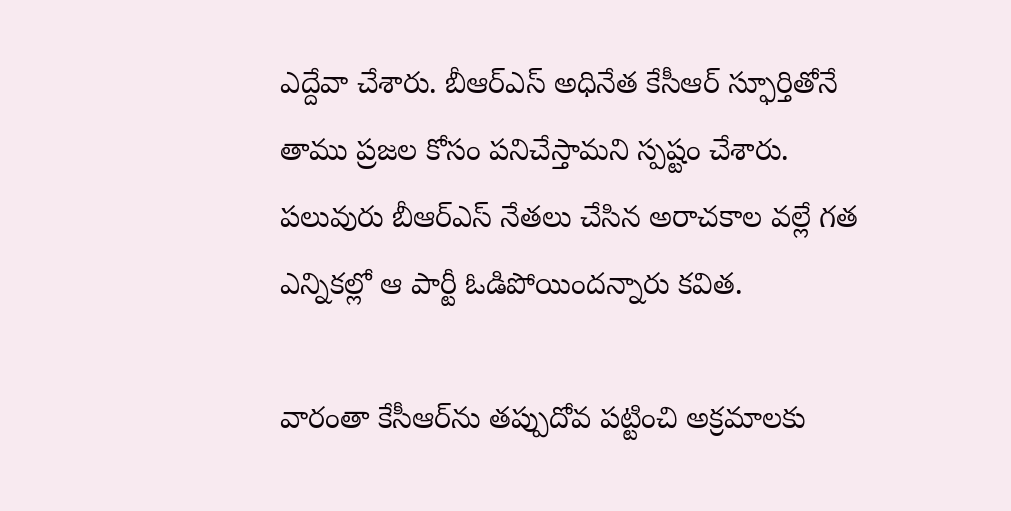ఎద్దేవా చేశారు. బీఆర్ఎస్ అధినేత కేసీఆర్ స్ఫూర్తితోనే తాము ప్రజల కోసం పనిచేస్తామని స్పష్టం చేశారు. పలువురు బీఆర్ఎస్ నేతలు చేసిన అరాచకాల వల్లే గత ఎన్నికల్లో ఆ పార్టీ ఓడిపోయిందన్నారు కవిత.

వారంతా కేసీఆర్‌ను తప్పుదోవ పట్టించి అక్రమాలకు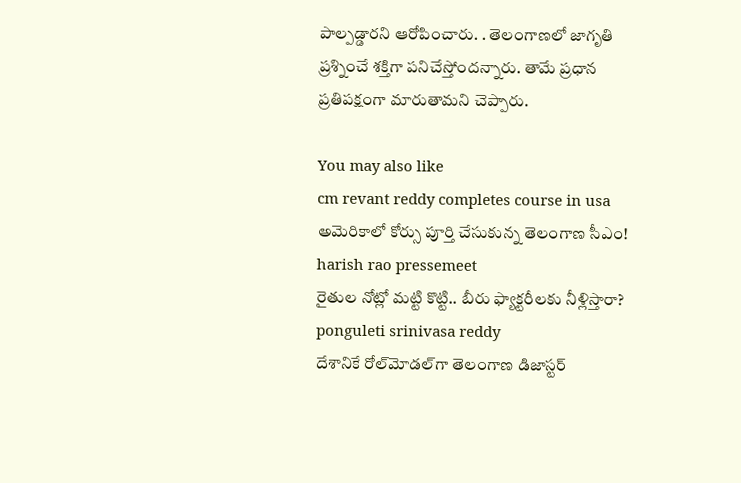పాల్పడ్డారని ఆరోపించారు. . తెలంగాణలో జాగృతి ప్రశ్నించే శక్తిగా పనిచేస్తోందన్నారు. తామే ప్రధాన ప్రతిపక్షంగా మారుతామని చెప్పారు.

You may also like
cm revant reddy completes course in usa
అమెరికాలో కోర్సు పూర్తి చేసుకున్న తెలంగాణ సీఎం!
harish rao pressemeet
రైతుల నోట్లో మట్టి కొట్టి.. బీరు ఫ్యాక్టరీలకు నీళ్లిస్తారా?
ponguleti srinivasa reddy
దేశానికే రోల్‌మోడ‌ల్‌గా తెలంగాణ డిజాస్ట‌ర్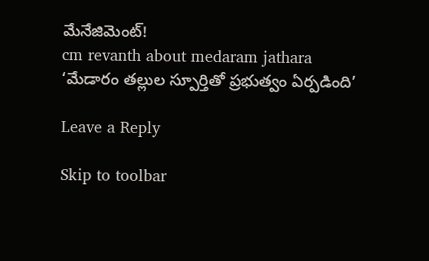మేనేజిమెంట్‌!
cm revanth about medaram jathara
‘మేడారం తల్లుల స్పూర్తితో ప్రభుత్వం ఏర్పడింది’

Leave a Reply

Skip to toolbar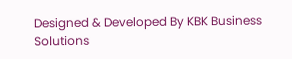Designed & Developed By KBK Business Solutions